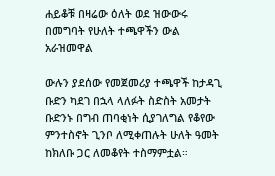ሐይቆቹ በዛሬው ዕለት ወደ ዝውውሩ በመግባት የሁለት ተጫዋችን ውል አራዝመዋል

ውሉን ያደሰው የመጀመሪያ ተጫዋች ከታዳጊ ቡድን ካደገ በኋላ ላለፉት ስድስት አመታት ቡድንኑ በግብ ጠባቂነት ሲያገለግል የቆየው ምንተስኖት ጊንቦ ለሚቀጠሉት ሁለት ዓመት ከክለቡ ጋር ለመቆየት ተስማምቷል።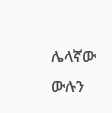ሌላኛው ውሉን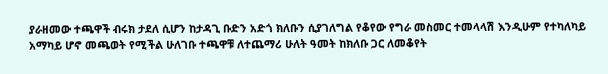ያራዘመው ተጫዋች ብሩክ ታደለ ሲሆን ከታዳጊ ቡድን አድጎ ክለቡን ሲያገለግል የቆየው የግራ መስመር ተመላላሽ እንዲሁም የተካለካይ አማካይ ሆኖ መጫወት የሚችል ሁለገቡ ተጫዋቹ ለተጨማሪ ሁለት ዓመት ከክለቡ ጋር ለመቆየት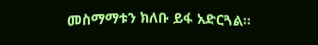መስማማቱን ክለቡ ይፋ አድርጓል።